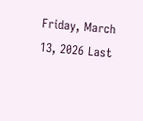Friday, March 13, 2026 Last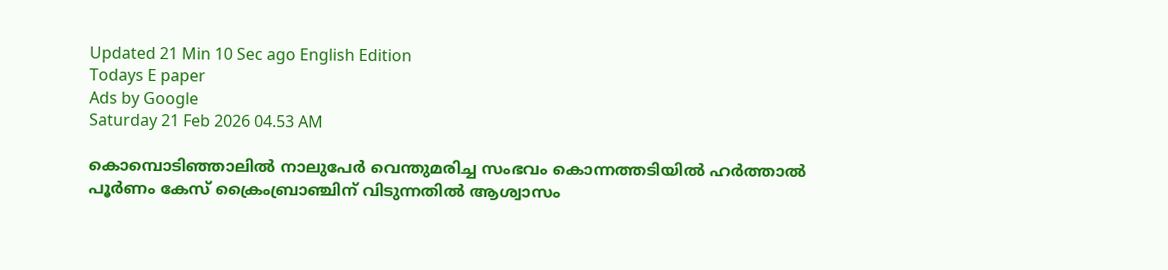Updated 21 Min 10 Sec ago English Edition
Todays E paper
Ads by Google
Saturday 21 Feb 2026 04.53 AM

കൊമ്പൊടിഞ്ഞാലില്‍ നാലുപേര്‍ വെന്തുമരിച്ച സംഭവം കൊന്നത്തടിയില്‍ ഹര്‍ത്താല്‍ പൂര്‍ണം കേസ്‌ ക്രൈംബ്രാഞ്ചിന്‌ വിടുന്നതില്‍ ആശ്വാസം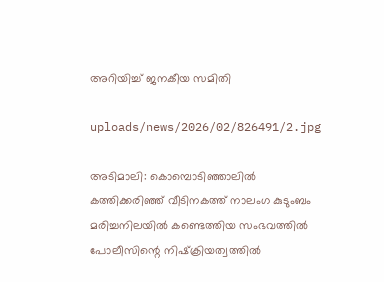അറിയിച്ച്‌ ജനകീയ സമിതി

uploads/news/2026/02/826491/2.jpg

അടിമാലി: കൊമ്പൊടിഞ്ഞാലില്‍ കത്തിക്കരിഞ്ഞ്‌ വീടിനകത്ത്‌ നാലംഗ കുടുംബം മരിച്ചനിലയില്‍ കണ്ടെത്തിയ സംഭവത്തില്‍ പോലീസിന്റെ നിഷ്‌ക്രിയത്വത്തില്‍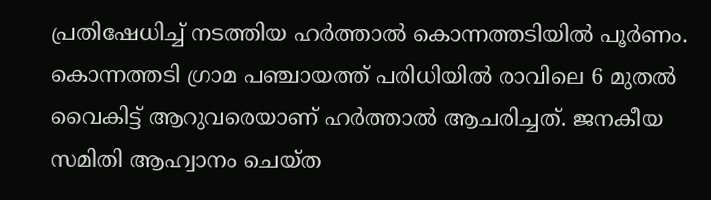പ്രതിഷേധിച്ച്‌ നടത്തിയ ഹര്‍ത്താല്‍ കൊന്നത്തടിയില്‍ പൂര്‍ണം. കൊന്നത്തടി ഗ്രാമ പഞ്ചായത്ത്‌ പരിധിയില്‍ രാവിലെ 6 മുതല്‍ വൈകിട്ട്‌ ആറുവരെയാണ്‌ ഹര്‍ത്താല്‍ ആചരിച്ചത്‌. ജനകീയ സമിതി ആഹ്വാനം ചെയ്‌ത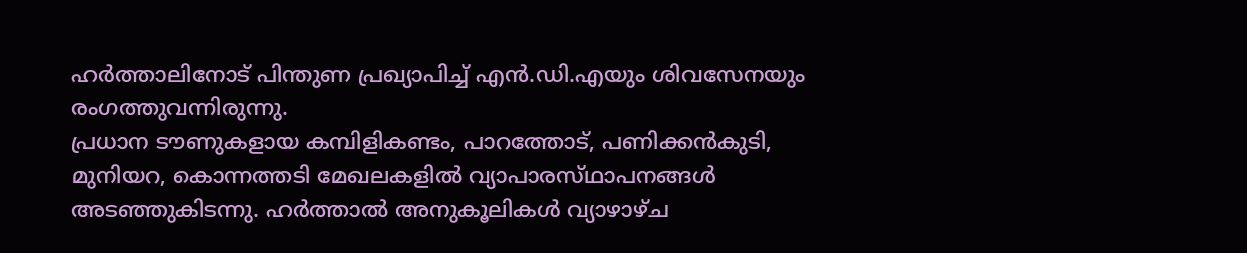ഹര്‍ത്താലിനോട്‌ പിന്തുണ പ്രഖ്യാപിച്ച്‌ എന്‍.ഡി.എയും ശിവസേനയും രംഗത്തുവന്നിരുന്നു.
പ്രധാന ടൗണുകളായ കമ്പിളികണ്ടം, പാറത്തോട്‌, പണിക്കന്‍കുടി, മുനിയറ, കൊന്നത്തടി മേഖലകളില്‍ വ്യാപാരസ്‌ഥാപനങ്ങള്‍ അടഞ്ഞുകിടന്നു. ഹര്‍ത്താല്‍ അനുകൂലികള്‍ വ്യാഴാഴ്‌ച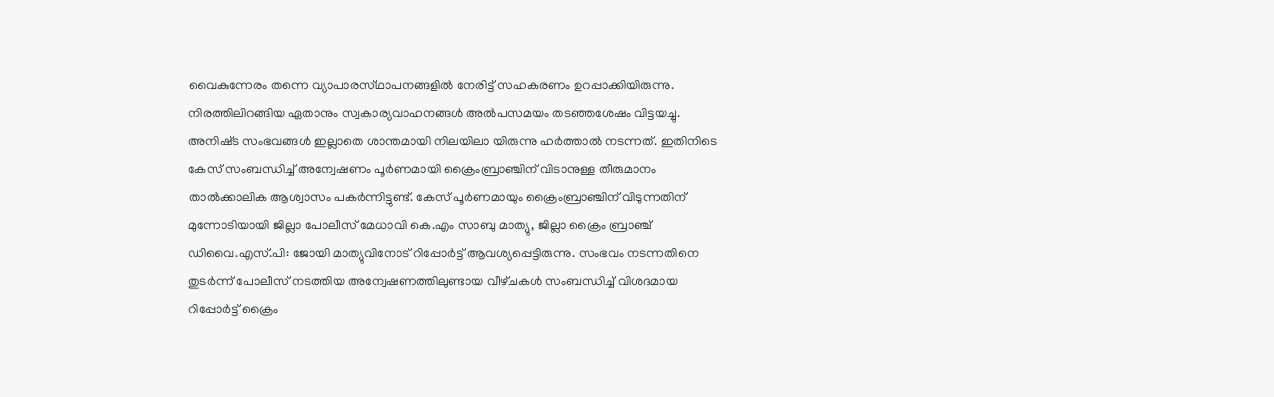വൈകുന്നേരം തന്നെ വ്യാപാരസ്‌ഥാപനങ്ങളില്‍ നേരിട്ട്‌ സഹകരണം ഉറപ്പാക്കിയിരുന്നു. നിരത്തിലിറങ്ങിയ ഏതാനും സ്വകാര്യവാഹനങ്ങള്‍ അല്‍പസമയം തടഞ്ഞശേഷം വിട്ടയച്ചു. അനിഷ്‌ട സംഭവങ്ങള്‍ ഇല്ലാതെ ശാന്തമായി നിലയിലാ യിരുന്നു ഹര്‍ത്താല്‍ നടന്നത്‌. ഇതിനിടെ കേസ്‌ സംബന്ധിച്ച്‌ അന്വേഷണം പൂര്‍ണമായി ക്രൈംബ്രാഞ്ചിന്‌ വിടാനുള്ള തീരുമാനം താല്‍ക്കാലിക ആശ്വാസം പകര്‍ന്നിട്ടുണ്ട്‌. കേസ്‌ പൂര്‍ണമായും ക്രൈംബ്രാഞ്ചിന്‌ വിടുന്നതിന്‌ മുന്നോടിയായി ജില്ലാ പോലീസ്‌ മേധാവി കെ.എം സാബു മാത്യു, ജില്ലാ ക്രൈം ബ്രാഞ്ച്‌ ഡിവൈ.എസ്‌.പി: ജോയി മാത്യുവിനോട്‌ റിപ്പോര്‍ട്ട്‌ ആവശ്യപ്പെട്ടിരുന്നു. സംഭവം നടന്നതിനെ തുടര്‍ന്ന്‌ പോലീസ്‌ നടത്തിയ അന്വേഷണത്തിലുണ്ടായ വീഴ്‌ചകള്‍ സംബന്ധിച്ച്‌ വിശദമായ റിപ്പോര്‍ട്ട്‌ ക്രൈം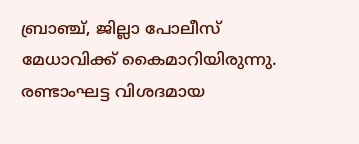ബ്രാഞ്ച്‌, ജില്ലാ പോലീസ്‌ മേധാവിക്ക്‌ കൈമാറിയിരുന്നു. രണ്ടാംഘട്ട വിശദമായ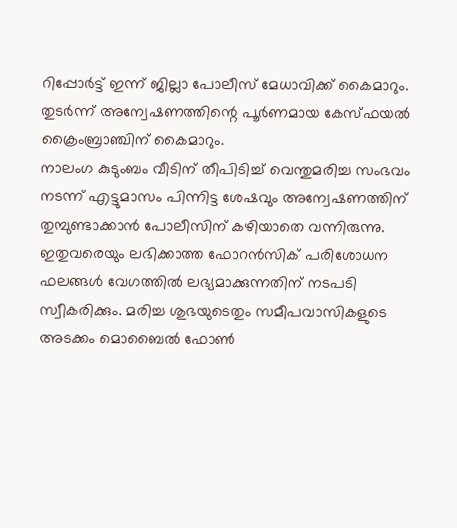റിപ്പോര്‍ട്ട്‌ ഇന്ന്‌ ജില്ലാ പോലീസ്‌ മേധാവിക്ക്‌ കൈമാറും. തുടര്‍ന്ന്‌ അന്വേഷണത്തിന്റെ പൂര്‍ണമായ കേസ്‌ഫയല്‍ ക്രൈംബ്രാഞ്ചിന്‌ കൈമാറും.
നാലംഗ കുടുംബം വീടിന്‌ തീപിടിച്ച്‌ വെന്തുമരിച്ച സംഭവം നടന്ന്‌ എട്ടുമാസം പിന്നിട്ട ശേഷവും അന്വേഷണത്തിന്‌ തുമ്പുണ്ടാക്കാന്‍ പോലീസിന്‌ കഴിയാതെ വന്നിരുന്നു. ഇതുവരെയും ലഭിക്കാത്ത ഫോറന്‍സിക്‌ പരിശോധന ഫലങ്ങള്‍ വേഗത്തില്‍ ലഭ്യമാക്കുന്നതിന്‌ നടപടി സ്വീകരിക്കും. മരിച്ച ശുഭയുടെതും സമീപവാസികളുടെ അടക്കം മൊബൈല്‍ ഫോണ്‍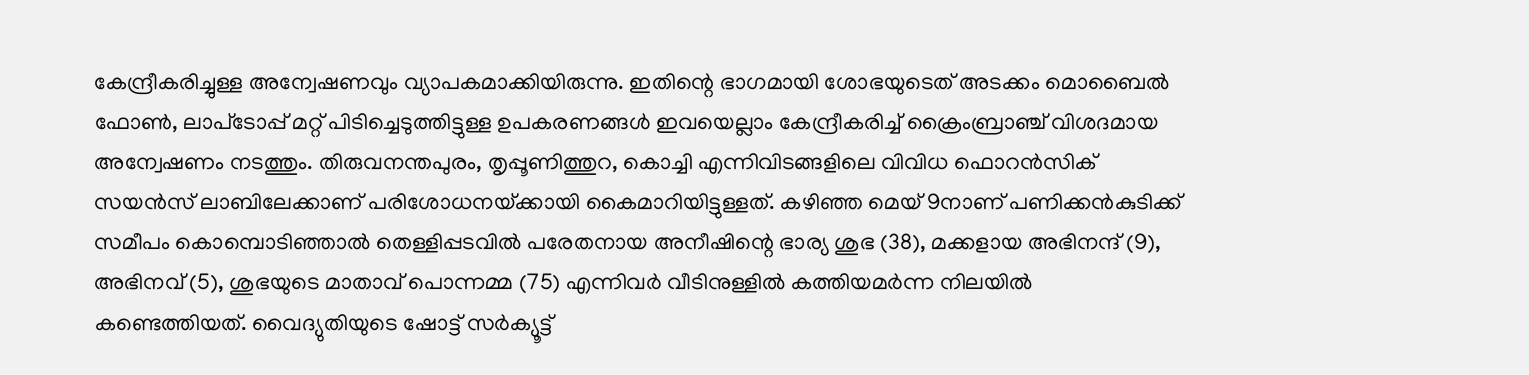കേന്ദ്രീകരിച്ചുള്ള അന്വേഷണവും വ്യാപകമാക്കിയിരുന്നു. ഇതിന്റെ ഭാഗമായി ശോഭയുടെത്‌ അടക്കം മൊബൈല്‍ ഫോണ്‍, ലാപ്‌ടോപ്പ്‌ മറ്റ്‌ പിടിച്ചെടുത്തിട്ടുള്ള ഉപകരണങ്ങള്‍ ഇവയെല്ലാം കേന്ദ്രീകരിച്ച്‌ ക്രൈംബ്രാഞ്ച്‌ വിശദമായ അന്വേഷണം നടത്തും. തിരുവനന്തപുരം, തൃപ്പൂണിത്തുറ, കൊച്ചി എന്നിവിടങ്ങളിലെ വിവിധ ഫൊറന്‍സിക്‌ സയന്‍സ്‌ ലാബിലേക്കാണ്‌ പരിശോധനയ്‌ക്കായി കൈമാറിയിട്ടുള്ളത്‌. കഴിഞ്ഞ മെയ്‌ 9നാണ്‌ പണിക്കന്‍കുടിക്ക്‌ സമീപം കൊമ്പൊടിഞ്ഞാല്‍ തെള്ളിപ്പടവില്‍ പരേതനായ അനീഷിന്റെ ഭാര്യ ശുഭ (38), മക്കളായ അഭിനന്ദ്‌ (9), അഭിനവ്‌ (5), ശുഭയുടെ മാതാവ്‌ പൊന്നമ്മ (75) എന്നിവര്‍ വീടിനുള്ളില്‍ കത്തിയമര്‍ന്ന നിലയില്‍ കണ്ടെത്തിയത്‌. വൈദ്യുതിയുടെ ഷോട്ട്‌ സര്‍ക്യൂട്ട്‌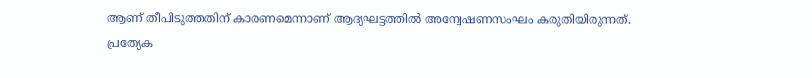ആണ്‌ തീപിടുത്തതിന്‌ കാരണമെന്നാണ്‌ ആദ്യഘട്ടത്തില്‍ അന്വേഷണസംഘം കരുതിയിരുന്നത്‌.
പ്രത്യേക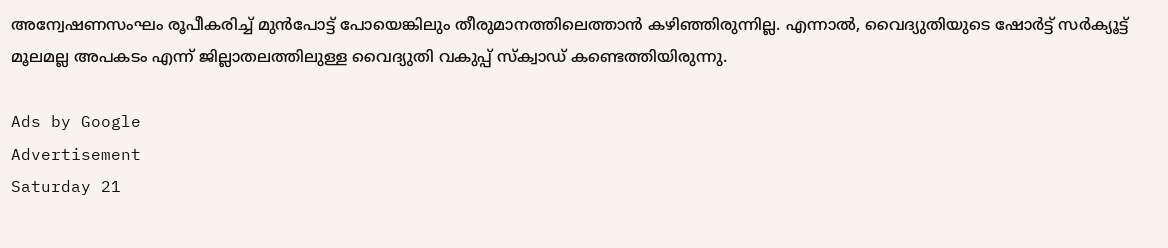അന്വേഷണസംഘം രൂപീകരിച്ച്‌ മുന്‍പോട്ട്‌ പോയെങ്കിലും തീരുമാനത്തിലെത്താന്‍ കഴിഞ്ഞിരുന്നില്ല. എന്നാല്‍, വൈദ്യുതിയുടെ ഷോര്‍ട്ട്‌ സര്‍ക്യൂട്ട്‌ മൂലമല്ല അപകടം എന്ന്‌ ജില്ലാതലത്തിലുള്ള വൈദ്യുതി വകുപ്പ്‌ സ്‌ക്വാഡ്‌ കണ്ടെത്തിയിരുന്നു.

Ads by Google
Advertisement
Saturday 21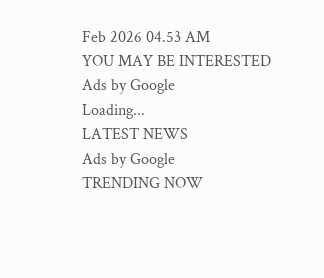Feb 2026 04.53 AM
YOU MAY BE INTERESTED
Ads by Google
Loading...
LATEST NEWS
Ads by Google
TRENDING NOW